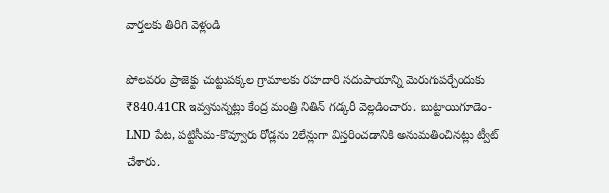వార్తలకు తిరిగి వెళ్లండి

పోలవరం ప్రాజెక్టు చుట్టుపక్కల గ్రామాలకు రహదారి సదుపాయాన్ని మెరుగుపర్చేందుకు ₹840.41CR ఇవ్వనున్నట్లు కేంద్ర మంత్రి నితిన్ గడ్కరీ వెల్లడించారు. బుట్టాయిగూడెం-LND పేట, పట్టిసీమ-కొవ్వూరు రోడ్లను 2లేన్లుగా విస్తరించడానికి అనుమతించినట్లు ట్వీట్ చేశారు.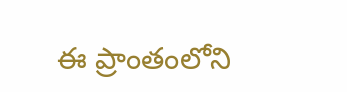ఈ ప్రాంతంలోని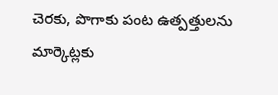చెరకు, పొగాకు పంట ఉత్పత్తులను మార్కెట్లకు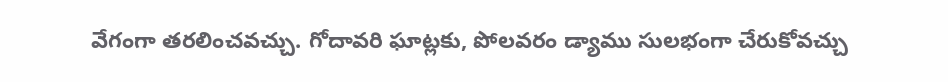వేగంగా తరలించవచ్చు. గోదావరి ఘాట్లకు, పోలవరం డ్యాము సులభంగా చేరుకోవచ్చు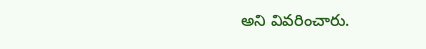అని వివరించారు.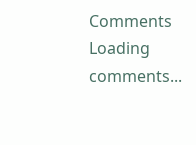Comments
Loading comments...